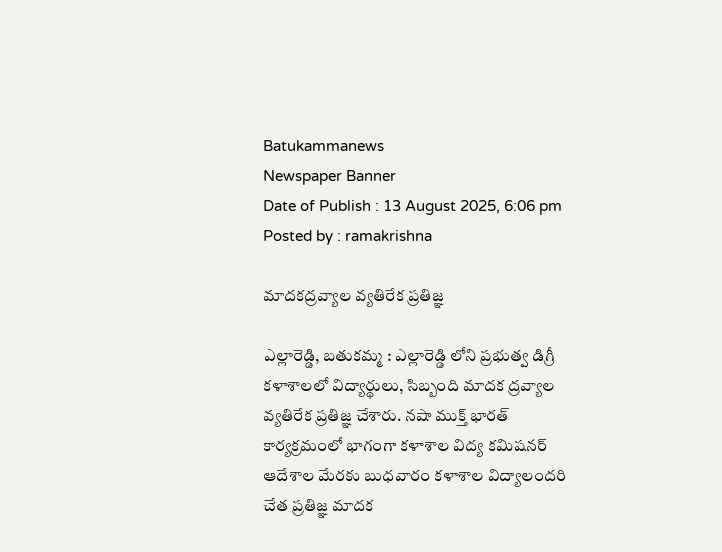Batukammanews
Newspaper Banner
Date of Publish : 13 August 2025, 6:06 pm Posted by : ramakrishna

మాదకద్రవ్యాల వ్యతిరేక ప్రతిజ్ఞ

ఎల్లారెడ్డి, బతుకమ్మ : ఎల్లారెడ్డి లోని ప్రభుత్వ డిగ్రీ కళాశాలలో విద్యార్థులు, సిబ్బంది మాదక ద్రవ్యాల వ్యతిరేక ప్రతిజ్ఞ చేశారు. నషా ముక్త్ భారత్ కార్యక్రమంలో భాగంగా కళాశాల విద్య కమిషనర్ ఆదేశాల మేరకు బుధవారం కళాశాల విద్యాలందరి చేత ప్రతిజ్ఞ మాదక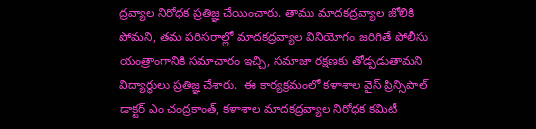ద్రవ్యాల నిరోధక ప్రతిజ్ఞ చేయించారు. తాము మాదకద్రవ్యాల జోలికి పోమని, తమ పరిసరాల్లో మాదకద్రవ్యాల వినియోగం జరిగితే పోలీసు యంత్రాంగానికి సమాచారం ఇచ్చి, సమాజా రక్షణకు తోడ్పడుతామని విద్యార్థులు ప్రతిజ్ఞ చేశారు.  ఈ కార్యక్రమంలో కళాశాల వైస్ ప్రిన్సిపాల్ డాక్టర్ ఎం చంద్రకాంత్, కళాశాల మాదకద్రవ్యాల నిరోధక కమిటీ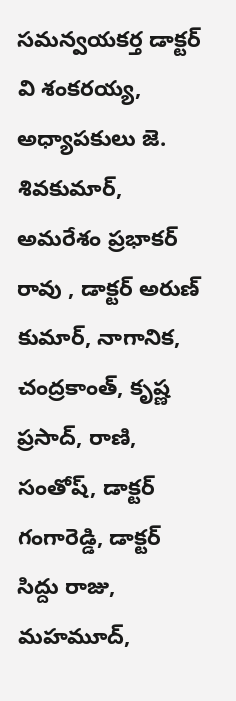సమన్వయకర్త డాక్టర్ వి శంకరయ్య, అధ్యాపకులు జె. శివకుమార్, అమరేశం ప్రభాకర్ రావు , డాక్టర్ అరుణ్ కుమార్, నాగానిక, చంద్రకాంత్, కృష్ణ ప్రసాద్, రాణి, సంతోష్, డాక్టర్ గంగారెడ్డి, డాక్టర్ సిద్దు రాజు, మహమూద్,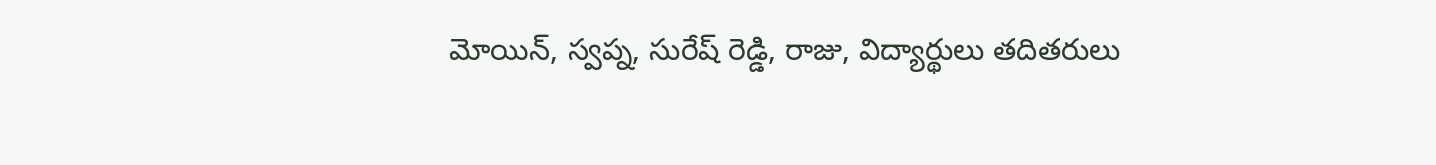మోయిన్, స్వప్న, సురేష్ రెడ్డి, రాజు, విద్యార్థులు తదితరులు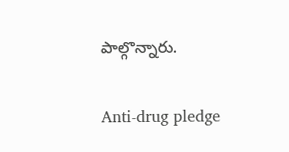పాల్గొన్నారు.

Anti-drug pledge